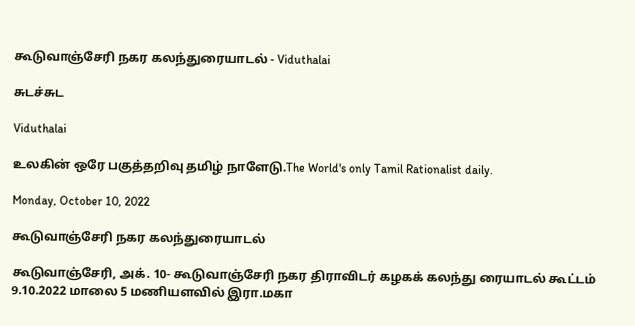கூடுவாஞ்சேரி நகர கலந்துரையாடல் - Viduthalai

சுடச்சுட

Viduthalai

உலகின் ஒரே பகுத்தறிவு தமிழ் நாளேடு.The World's only Tamil Rationalist daily.

Monday, October 10, 2022

கூடுவாஞ்சேரி நகர கலந்துரையாடல்

கூடுவாஞ்சேரி, அக். 10- கூடுவாஞ்சேரி நகர திராவிடர் கழகக் கலந்து ரையாடல் கூட்டம் 9.10.2022 மாலை 5 மணியளவில் இரா.மகா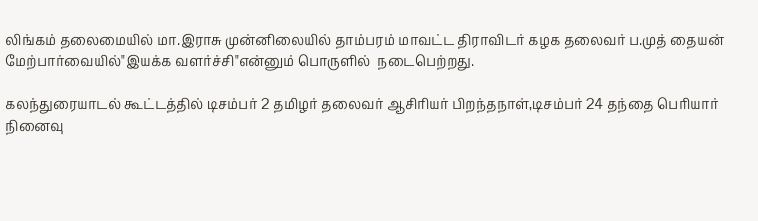லிங்கம் தலைமையில் மா.இராசு முன்னிலையில் தாம்பரம் மாவட்ட திராவிடர் கழக தலைவர் ப.முத் தையன் மேற்பார்வையில்"இயக்க வளர்ச்சி"என்னும் பொருளில்  நடைபெற்றது.

கலந்துரையாடல் கூட்டத்தில் டிசம்பர் 2 தமிழர் தலைவர் ஆசிரியர் பிறந்தநாள்,டிசம்பர் 24 தந்தை பெரியார் நினைவு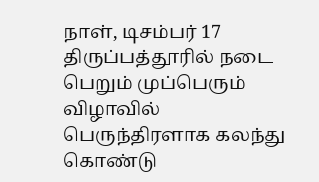நாள், டிசம்பர் 17 திருப்பத்தூரில் நடை பெறும் முப்பெரும் விழாவில் பெருந்திரளாக கலந்து கொண்டு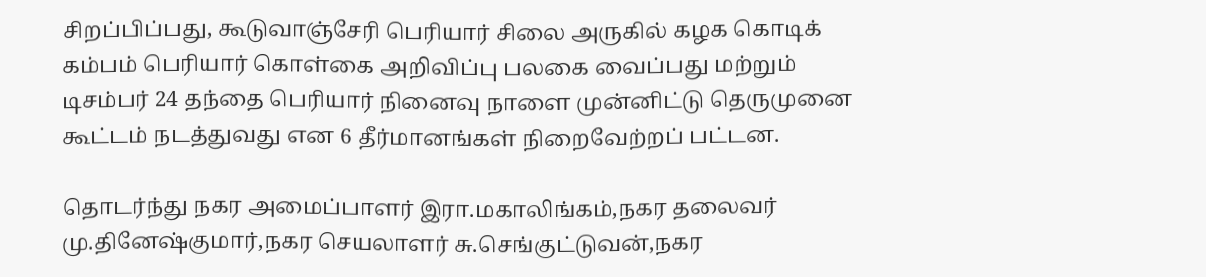சிறப்பிப்பது, கூடுவாஞ்சேரி பெரியார் சிலை அருகில் கழக கொடிக்  கம்பம் பெரியார் கொள்கை அறிவிப்பு பலகை வைப்பது மற்றும் டிசம்பர் 24 தந்தை பெரியார் நினைவு நாளை முன்னிட்டு தெருமுனை கூட்டம் நடத்துவது என 6 தீர்மானங்கள் நிறைவேற்றப் பட்டன.

தொடர்ந்து நகர அமைப்பாளர் இரா.மகாலிங்கம்,நகர தலைவர் மு.தினேஷ்குமார்,நகர செயலாளர் சு.செங்குட்டுவன்,நகர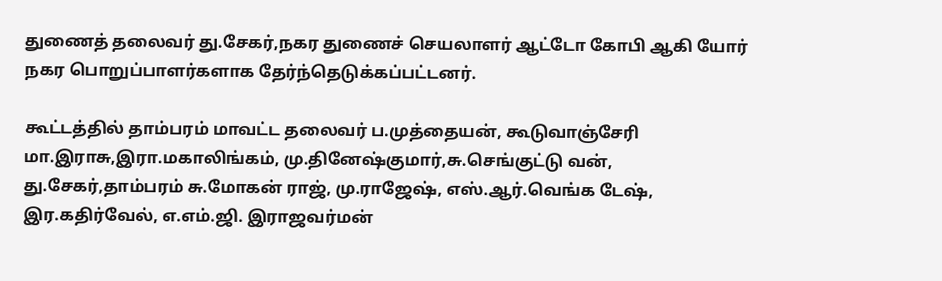துணைத் தலைவர் து.சேகர்,நகர துணைச் செயலாளர் ஆட்டோ கோபி ஆகி யோர் நகர பொறுப்பாளர்களாக தேர்ந்தெடுக்கப்பட்டனர்.

கூட்டத்தில் தாம்பரம் மாவட்ட தலைவர் ப.முத்தையன், கூடுவாஞ்சேரி மா.இராசு,இரா.மகாலிங்கம், மு.தினேஷ்குமார்,சு.செங்குட்டு வன், து.சேகர்,தாம்பரம் சு.மோகன் ராஜ், மு.ராஜேஷ், எஸ்.ஆர்.வெங்க டேஷ், இர.கதிர்வேல், எ.எம்.ஜி. இராஜவர்மன்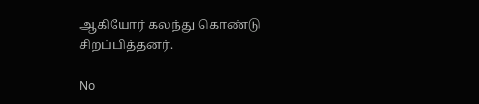ஆகியோர் கலந்து கொண்டு சிறப்பித்தனர்.

No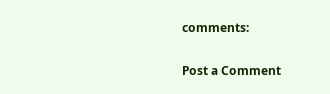comments:

Post a Comment